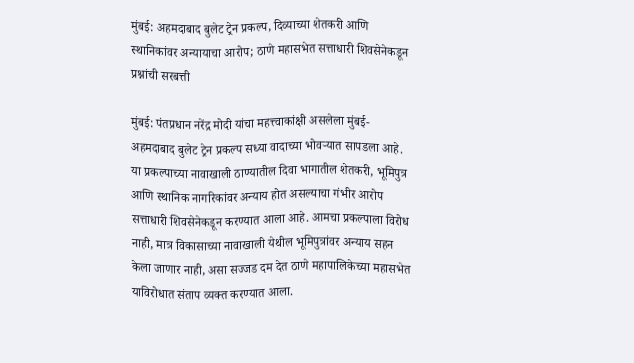मुंबई: अहमदाबाद बुलेट ट्रेन प्रकल्प, दिव्याच्या शेतकरी आणि स्थानिकांवर अन्यायाचा आरोप; ठाणे महासभेत सत्ताधारी शिवसेनेकडून प्रश्नांची सरबत्ती

मुंबई: पंतप्रधान नरेंद्र मोदी यांचा महत्त्वाकांक्षी असलेला मुंबई-अहमदाबाद बुलेट ट्रेन प्रकल्प सध्या वादाच्या भोवऱ्यात सापडला आहे. या प्रकल्पाच्या नावाखाली ठाण्यातील दिवा भागातील शेतकरी, भूमिपुत्र आणि स्थानिक नागरिकांवर अन्याय होत असल्याचा गंभीर आरोप सत्ताधारी शिवसेनेकडून करण्यात आला आहे. आमचा प्रकल्पाला विरोध नाही, मात्र विकासाच्या नावाखाली येथील भूमिपुत्रांवर अन्याय सहन केला जाणार नाही, असा सज्जड दम देत ठाणे महापालिकेच्या महासभेत याविरोधात संताप व्यक्त करण्यात आला.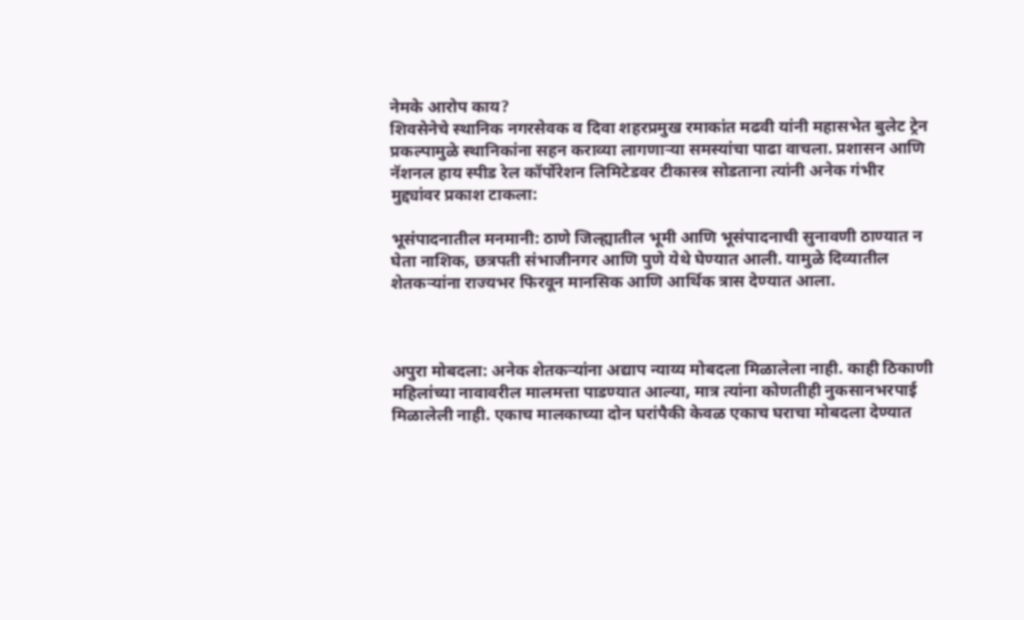नेमके आरोप काय?
शिवसेनेचे स्थानिक नगरसेवक व दिवा शहरप्रमुख रमाकांत मढवी यांनी महासभेत बुलेट ट्रेन प्रकल्पामुळे स्थानिकांना सहन कराव्या लागणाऱ्या समस्यांचा पाढा वाचला. प्रशासन आणि नॅशनल हाय स्पीड रेल कॉर्पोरेशन लिमिटेडवर टीकास्त्र सोडताना त्यांनी अनेक गंभीर मुद्द्यांवर प्रकाश टाकला:

भूसंपादनातील मनमानी: ठाणे जिल्ह्यातील भूमी आणि भूसंपादनाची सुनावणी ठाण्यात न घेता नाशिक, छत्रपती संभाजीनगर आणि पुणे येथे घेण्यात आली. यामुळे दिव्यातील शेतकऱ्यांना राज्यभर फिरवून मानसिक आणि आर्थिक त्रास देण्यात आला.



अपुरा मोबदला: अनेक शेतकऱ्यांना अद्याप न्याय्य मोबदला मिळालेला नाही. काही ठिकाणी महिलांच्या नावावरील मालमत्ता पाडण्यात आल्या, मात्र त्यांना कोणतीही नुकसानभरपाई मिळालेली नाही. एकाच मालकाच्या दोन घरांपैकी केवळ एकाच घराचा मोबदला देण्यात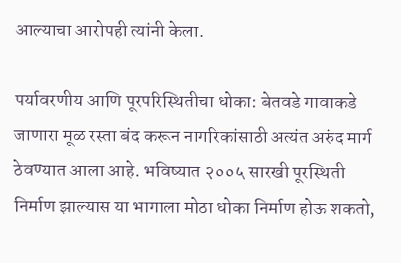आल्याचा आरोपही त्यांनी केला.

पर्यावरणीय आणि पूरपरिस्थितीचा धोका: बेतवडे गावाकडे जाणारा मूळ रस्ता बंद करून नागरिकांसाठी अत्यंत अरुंद मार्ग ठेवण्यात आला आहे. भविष्यात २००५ सारखी पूरस्थिती निर्माण झाल्यास या भागाला मोठा धोका निर्माण होऊ शकतो,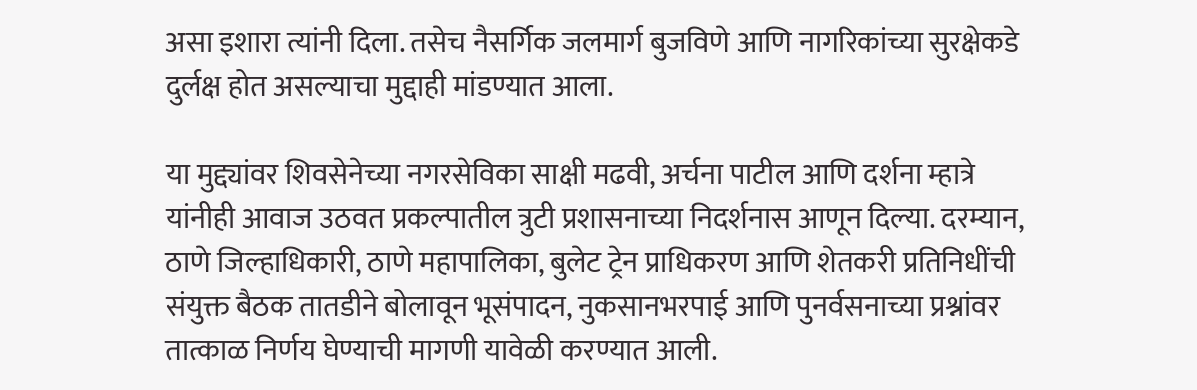असा इशारा त्यांनी दिला. तसेच नैसर्गिक जलमार्ग बुजविणे आणि नागरिकांच्या सुरक्षेकडे दुर्लक्ष होत असल्याचा मुद्दाही मांडण्यात आला.

या मुद्द्यांवर शिवसेनेच्या नगरसेविका साक्षी मढवी, अर्चना पाटील आणि दर्शना म्हात्रे यांनीही आवाज उठवत प्रकल्पातील त्रुटी प्रशासनाच्या निदर्शनास आणून दिल्या. दरम्यान, ठाणे जिल्हाधिकारी, ठाणे महापालिका, बुलेट ट्रेन प्राधिकरण आणि शेतकरी प्रतिनिधींची संयुक्त बैठक तातडीने बोलावून भूसंपादन, नुकसानभरपाई आणि पुनर्वसनाच्या प्रश्नांवर तात्काळ निर्णय घेण्याची मागणी यावेळी करण्यात आली.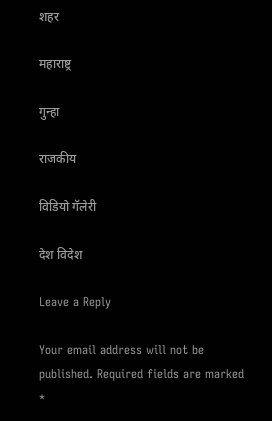शहर

महाराष्ट्र

गुन्हा

राजकीय

विडियो गॅलेरी

देश विदेश

Leave a Reply

Your email address will not be published. Required fields are marked *